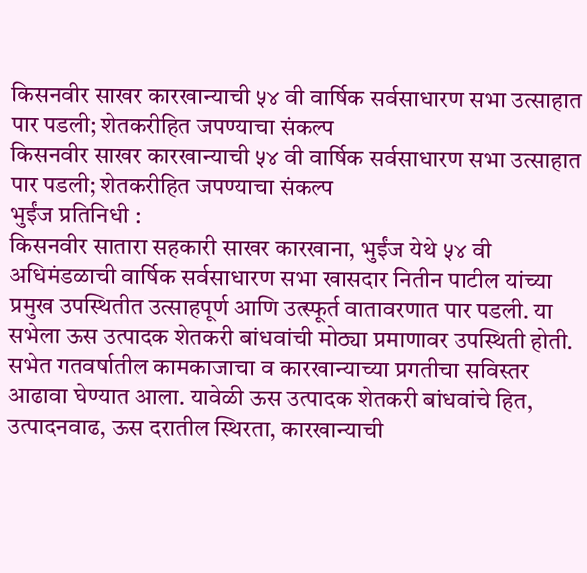किसनवीर साखर कारखान्याची ५४ वी वार्षिक सर्वसाधारण सभा उत्साहात पार पडली; शेतकरीहित जपण्याचा संकल्प
किसनवीर साखर कारखान्याची ५४ वी वार्षिक सर्वसाधारण सभा उत्साहात पार पडली; शेतकरीहित जपण्याचा संकल्प
भुईंज प्रतिनिधी :
किसनवीर सातारा सहकारी साखर कारखाना, भुईंज येथे ५४ वी अधिमंडळाची वार्षिक सर्वसाधारण सभा खासदार नितीन पाटील यांच्या प्रमुख उपस्थितीत उत्साहपूर्ण आणि उत्स्फूर्त वातावरणात पार पडली. या सभेला ऊस उत्पादक शेतकरी बांधवांची मोठ्या प्रमाणावर उपस्थिती होती.
सभेत गतवर्षातील कामकाजाचा व कारखान्याच्या प्रगतीचा सविस्तर आढावा घेण्यात आला. यावेळी ऊस उत्पादक शेतकरी बांधवांचे हित, उत्पादनवाढ, ऊस दरातील स्थिरता, कारखान्याची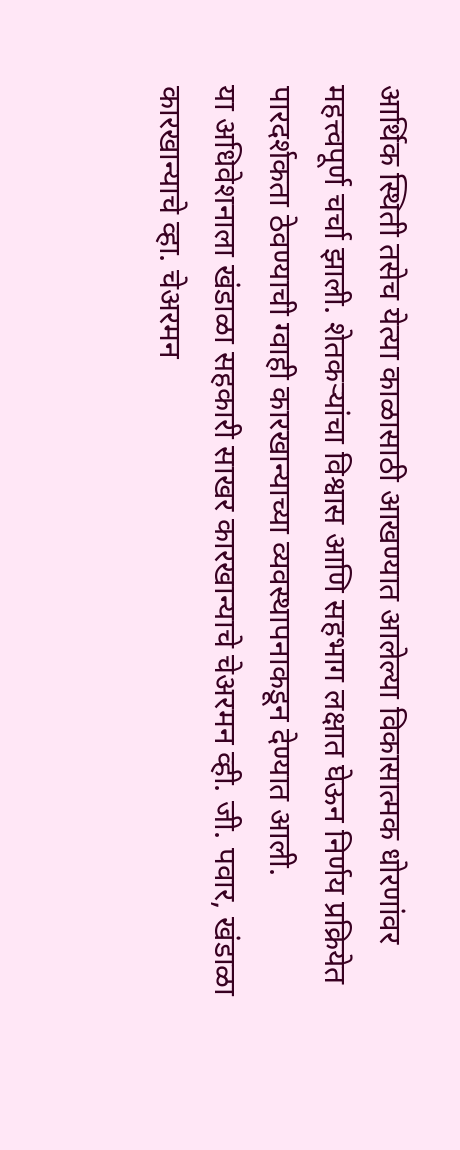आर्थिक स्थिती तसेच येत्या काळासाठी आखण्यात आलेल्या विकासात्मक धोरणांवर महत्त्वपूर्ण चर्चा झाली. शेतकऱ्यांचा विश्वास आणि सहभाग लक्षात घेऊन निर्णय प्रक्रियेत पारदर्शकता ठेवण्याची ग्वाही कारखान्याच्या व्यवस्थापनाकडून देण्यात आली.
या अधिवेशनाला खंडाळा सहकारी साखर कारखान्याचे चेअरमन व्ही. जी. पवार, खंडाळा कारखान्याचे व्हा. चेअरमन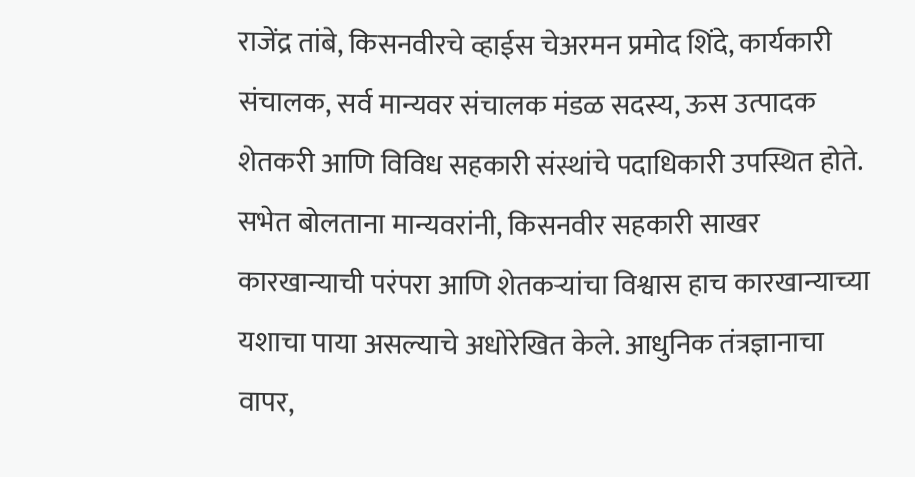राजेंद्र तांबे, किसनवीरचे व्हाईस चेअरमन प्रमोद शिंदे, कार्यकारी संचालक, सर्व मान्यवर संचालक मंडळ सदस्य, ऊस उत्पादक शेतकरी आणि विविध सहकारी संस्थांचे पदाधिकारी उपस्थित होते.
सभेत बोलताना मान्यवरांनी, किसनवीर सहकारी साखर कारखान्याची परंपरा आणि शेतकऱ्यांचा विश्वास हाच कारखान्याच्या यशाचा पाया असल्याचे अधोरेखित केले. आधुनिक तंत्रज्ञानाचा वापर,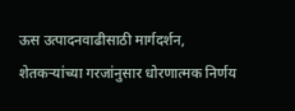ऊस उत्पादनवाढीसाठी मार्गदर्शन, शेतकऱ्यांच्या गरजांनुसार धोरणात्मक निर्णय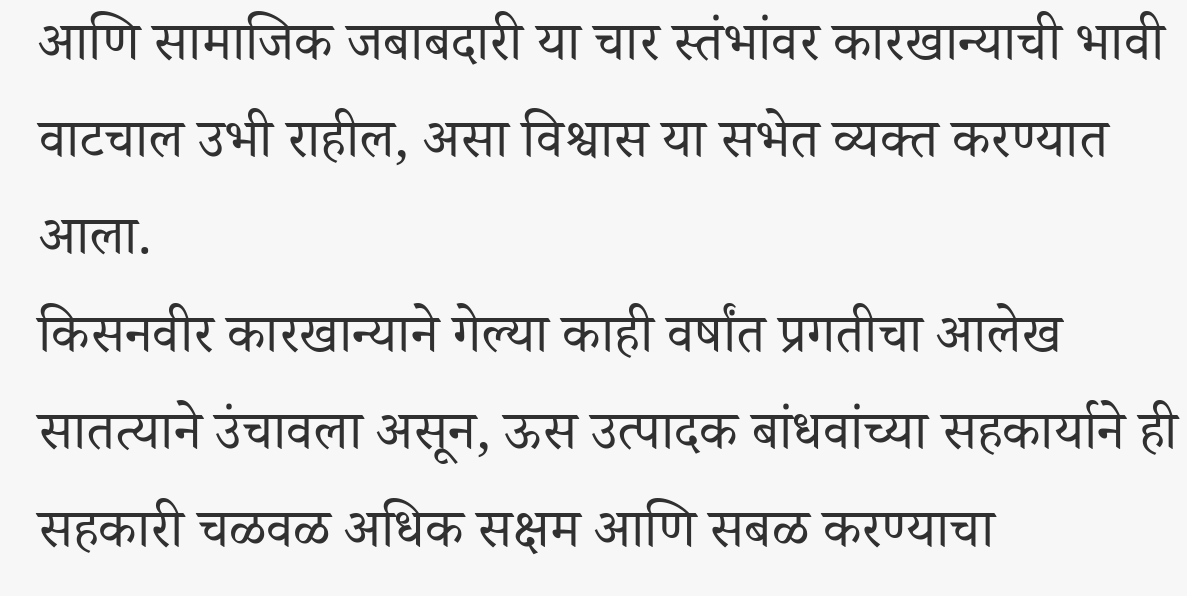आणि सामाजिक जबाबदारी या चार स्तंभांवर कारखान्याची भावी वाटचाल उभी राहील, असा विश्वास या सभेत व्यक्त करण्यात आला.
किसनवीर कारखान्याने गेल्या काही वर्षांत प्रगतीचा आलेख सातत्याने उंचावला असून, ऊस उत्पादक बांधवांच्या सहकार्याने ही सहकारी चळवळ अधिक सक्षम आणि सबळ करण्याचा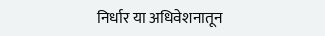निर्धार या अधिवेशनातून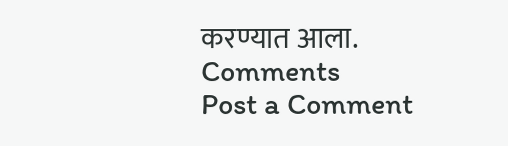करण्यात आला.
Comments
Post a Comment